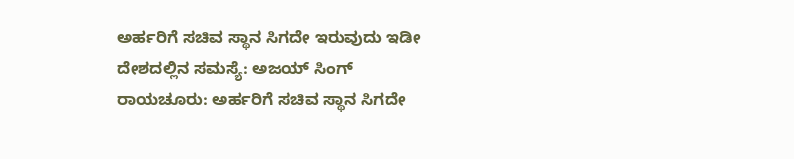ಅರ್ಹರಿಗೆ ಸಚಿವ ಸ್ಥಾನ ಸಿಗದೇ ಇರುವುದು ಇಡೀ ದೇಶದಲ್ಲಿನ ಸಮಸ್ಯೆ: ಅಜಯ್ ಸಿಂಗ್
ರಾಯಚೂರು: ಅರ್ಹರಿಗೆ ಸಚಿವ ಸ್ಥಾನ ಸಿಗದೇ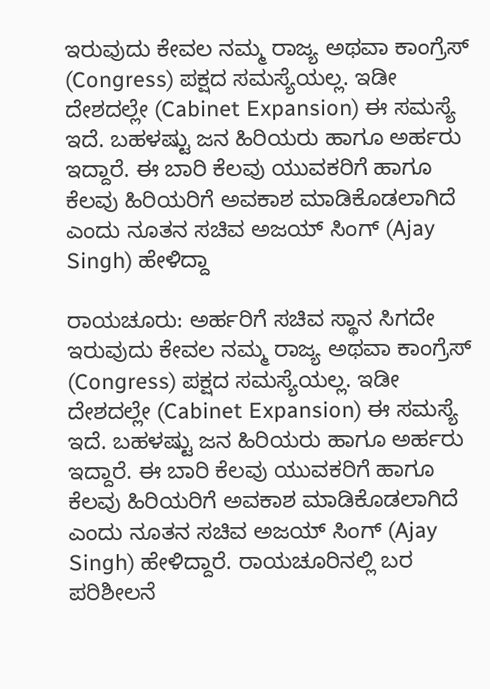ಇರುವುದು ಕೇವಲ ನಮ್ಮ ರಾಜ್ಯ ಅಥವಾ ಕಾಂಗ್ರೆಸ್ (Congress) ಪಕ್ಷದ ಸಮಸ್ಯೆಯಲ್ಲ. ಇಡೀ ದೇಶದಲ್ಲೇ (Cabinet Expansion) ಈ ಸಮಸ್ಯೆ ಇದೆ. ಬಹಳಷ್ಟು ಜನ ಹಿರಿಯರು ಹಾಗೂ ಅರ್ಹರು ಇದ್ದಾರೆ. ಈ ಬಾರಿ ಕೆಲವು ಯುವಕರಿಗೆ ಹಾಗೂ ಕೆಲವು ಹಿರಿಯರಿಗೆ ಅವಕಾಶ ಮಾಡಿಕೊಡಲಾಗಿದೆ ಎಂದು ನೂತನ ಸಚಿವ ಅಜಯ್ ಸಿಂಗ್ (Ajay Singh) ಹೇಳಿದ್ದಾ

ರಾಯಚೂರು: ಅರ್ಹರಿಗೆ ಸಚಿವ ಸ್ಥಾನ ಸಿಗದೇ ಇರುವುದು ಕೇವಲ ನಮ್ಮ ರಾಜ್ಯ ಅಥವಾ ಕಾಂಗ್ರೆಸ್ (Congress) ಪಕ್ಷದ ಸಮಸ್ಯೆಯಲ್ಲ. ಇಡೀ ದೇಶದಲ್ಲೇ (Cabinet Expansion) ಈ ಸಮಸ್ಯೆ ಇದೆ. ಬಹಳಷ್ಟು ಜನ ಹಿರಿಯರು ಹಾಗೂ ಅರ್ಹರು ಇದ್ದಾರೆ. ಈ ಬಾರಿ ಕೆಲವು ಯುವಕರಿಗೆ ಹಾಗೂ ಕೆಲವು ಹಿರಿಯರಿಗೆ ಅವಕಾಶ ಮಾಡಿಕೊಡಲಾಗಿದೆ ಎಂದು ನೂತನ ಸಚಿವ ಅಜಯ್ ಸಿಂಗ್ (Ajay Singh) ಹೇಳಿದ್ದಾರೆ. ರಾಯಚೂರಿನಲ್ಲಿ ಬರ ಪರಿಶೀಲನೆ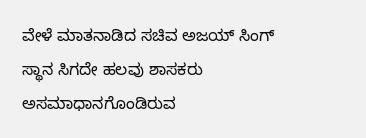ವೇಳೆ ಮಾತನಾಡಿದ ಸಚಿವ ಅಜಯ್ ಸಿಂಗ್ ಸ್ಥಾನ ಸಿಗದೇ ಹಲವು ಶಾಸಕರು ಅಸಮಾಧಾನಗೊಂಡಿರುವ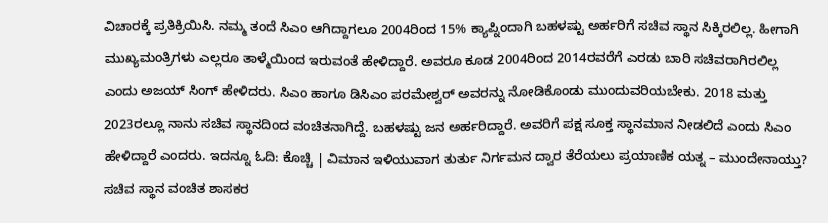ವಿಚಾರಕ್ಕೆ ಪ್ರತಿಕ್ರಿಯಿಸಿ. ನಮ್ಮ ತಂದೆ ಸಿಎಂ ಆಗಿದ್ದಾಗಲೂ 2004ರಿಂದ 15% ಕ್ಯಾಪ್ನಿಂದಾಗಿ ಬಹಳಷ್ಟು ಅರ್ಹರಿಗೆ ಸಚಿವ ಸ್ಥಾನ ಸಿಕ್ಕಿರಲಿಲ್ಲ. ಹೀಗಾಗಿ ಮುಖ್ಯಮಂತ್ರಿಗಳು ಎಲ್ಲರೂ ತಾಳ್ಮೆಯಿಂದ ಇರುವಂತೆ ಹೇಳಿದ್ದಾರೆ. ಅವರೂ ಕೂಡ 2004ರಿಂದ 2014ರವರೆಗೆ ಎರಡು ಬಾರಿ ಸಚಿವರಾಗಿರಲಿಲ್ಲ ಎಂದು ಅಜಯ್ ಸಿಂಗ್ ಹೇಳಿದರು. ಸಿಎಂ ಹಾಗೂ ಡಿಸಿಎಂ ಪರಮೇಶ್ವರ್ ಅವರನ್ನು ನೋಡಿಕೊಂಡು ಮುಂದುವರಿಯಬೇಕು. 2018 ಮತ್ತು 2023ರಲ್ಲೂ ನಾನು ಸಚಿವ ಸ್ಥಾನದಿಂದ ವಂಚಿತನಾಗಿದ್ದೆ. ಬಹಳಷ್ಟು ಜನ ಅರ್ಹರಿದ್ದಾರೆ. ಅವರಿಗೆ ಪಕ್ಷ ಸೂಕ್ತ ಸ್ಥಾನಮಾನ ನೀಡಲಿದೆ ಎಂದು ಸಿಎಂ ಹೇಳಿದ್ದಾರೆ ಎಂದರು. ಇದನ್ನೂ ಓದಿ: ಕೊಚ್ಚಿ | ವಿಮಾನ ಇಳಿಯುವಾಗ ತುರ್ತು ನಿರ್ಗಮನ ದ್ವಾರ ತೆರೆಯಲು ಪ್ರಯಾಣಿಕ ಯತ್ನ – ಮುಂದೇನಾಯ್ತು? ಸಚಿವ ಸ್ಥಾನ ವಂಚಿತ ಶಾಸಕರ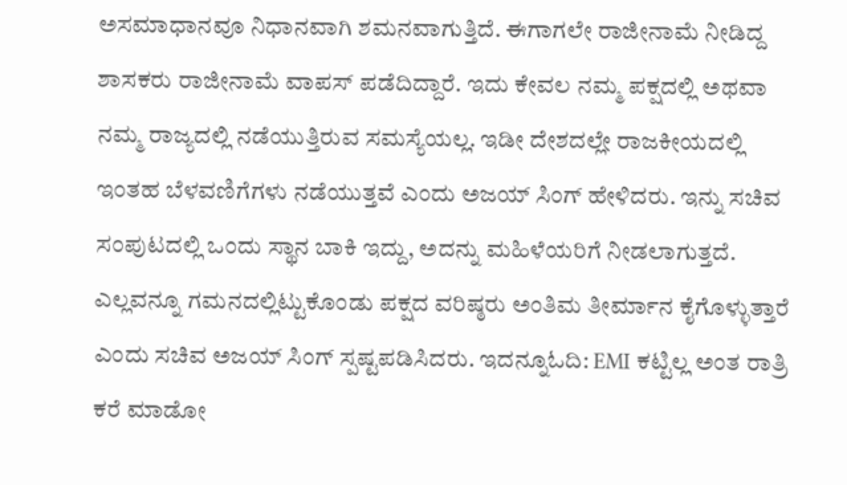ಅಸಮಾಧಾನವೂ ನಿಧಾನವಾಗಿ ಶಮನವಾಗುತ್ತಿದೆ. ಈಗಾಗಲೇ ರಾಜೀನಾಮೆ ನೀಡಿದ್ದ ಶಾಸಕರು ರಾಜೀನಾಮೆ ವಾಪಸ್ ಪಡೆದಿದ್ದಾರೆ. ಇದು ಕೇವಲ ನಮ್ಮ ಪಕ್ಷದಲ್ಲಿ ಅಥವಾ ನಮ್ಮ ರಾಜ್ಯದಲ್ಲಿ ನಡೆಯುತ್ತಿರುವ ಸಮಸ್ಯೆಯಲ್ಲ. ಇಡೀ ದೇಶದಲ್ಲೇ ರಾಜಕೀಯದಲ್ಲಿ ಇಂತಹ ಬೆಳವಣಿಗೆಗಳು ನಡೆಯುತ್ತವೆ ಎಂದು ಅಜಯ್ ಸಿಂಗ್ ಹೇಳಿದರು. ಇನ್ನು ಸಚಿವ ಸಂಪುಟದಲ್ಲಿ ಒಂದು ಸ್ಥಾನ ಬಾಕಿ ಇದ್ದು, ಅದನ್ನು ಮಹಿಳೆಯರಿಗೆ ನೀಡಲಾಗುತ್ತದೆ. ಎಲ್ಲವನ್ನೂ ಗಮನದಲ್ಲಿಟ್ಟುಕೊಂಡು ಪಕ್ಷದ ವರಿಷ್ಠರು ಅಂತಿಮ ತೀರ್ಮಾನ ಕೈಗೊಳ್ಳುತ್ತಾರೆ ಎಂದು ಸಚಿವ ಅಜಯ್ ಸಿಂಗ್ ಸ್ಪಷ್ಟಪಡಿಸಿದರು. ಇದನ್ನೂಓದಿ: EMI ಕಟ್ಟಿಲ್ಲ ಅಂತ ರಾತ್ರಿ ಕರೆ ಮಾಡೋ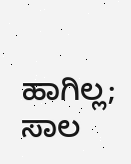ಹಾಗಿಲ್ಲ; ಸಾಲ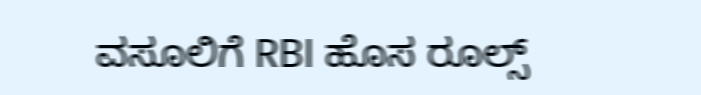ವಸೂಲಿಗೆ RBI ಹೊಸ ರೂಲ್ಸ್